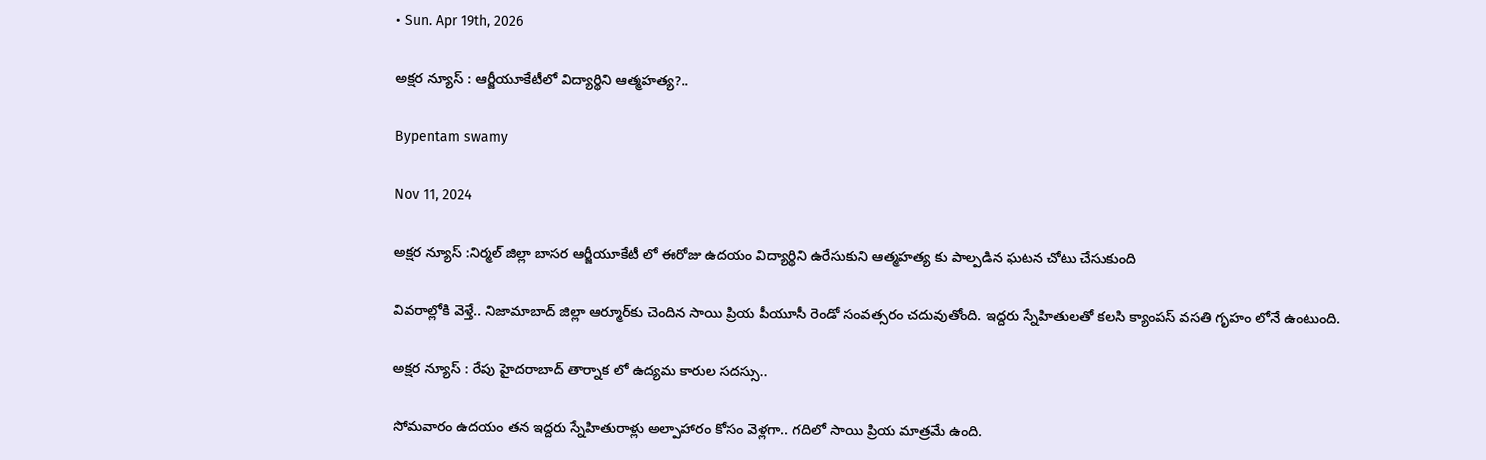• Sun. Apr 19th, 2026

అక్షర న్యూస్ : ఆర్జీయూకేటీలో విద్యార్థిని ఆత్మహత్య?..

Bypentam swamy

Nov 11, 2024

అక్షర న్యూస్ :నిర్మల్‌ జిల్లా బాసర ఆర్జీయూకేటీ లో ఈరోజు ఉదయం విద్యార్థిని ఉరేసుకుని ఆత్మహత్య కు పాల్పడిన ఘటన చోటు చేసుకుంది

వివరాల్లోకి వెళ్తే.. నిజామాబాద్‌ జిల్లా ఆర్మూర్‌కు చెందిన సాయి ప్రియ పీయూసీ రెండో సంవత్సరం చదువుతోంది. ఇద్దరు స్నేహితులతో కలసి క్యాంపస్‌ వసతి గృహం లోనే ఉంటుంది.

అక్షర న్యూస్ : రేపు హైదరాబాద్ తార్నాక లో ఉద్యమ కారుల సదస్సు..

సోమవారం ఉదయం తన ఇద్దరు స్నేహితురాళ్లు అల్పాహారం కోసం వెళ్లగా.. గదిలో సాయి ప్రియ మాత్రమే ఉంది.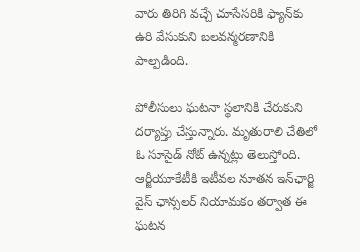వారు తిరిగి వచ్చే చూసేసరికి ఫ్యాన్‌కు ఉరి వేసుకుని బలవన్మరణానికి పాల్పడింది.

పోలీసులు ఘటనా స్థలానికి చేరుకుని దర్యాప్తు చేస్తున్నారు. మృతురాలి చేతిలో ఓ సూసైడ్‌ నోట్‌ ఉన్నట్లు తెలుస్తోంది. ఆర్జీయూకేటీకి ఇటీవల నూతన ఇన్‌ఛార్జి వైస్‌ ఛాన్సలర్‌ నియామకం తర్వాత ఈ ఘటన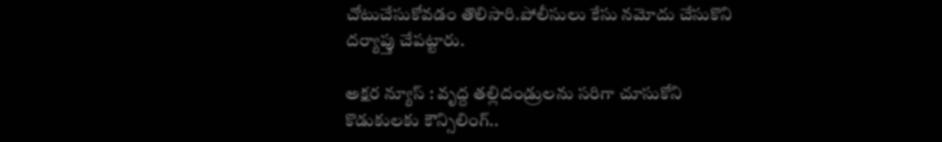చోటుచేసుకోవడం తొలిసారి.పోలీసులు కేసు నమోదు చేసుకొని దర్యాప్తు చేపట్టారు.

అక్షర న్యూస్ : వృద్ద తల్లిదండ్రులను సరిగా చూసుకోని కొడుకులకు కౌన్సిలింగ్..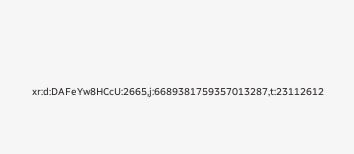xr:d:DAFeYw8HCcU:2665,j:6689381759357013287,t:23112612